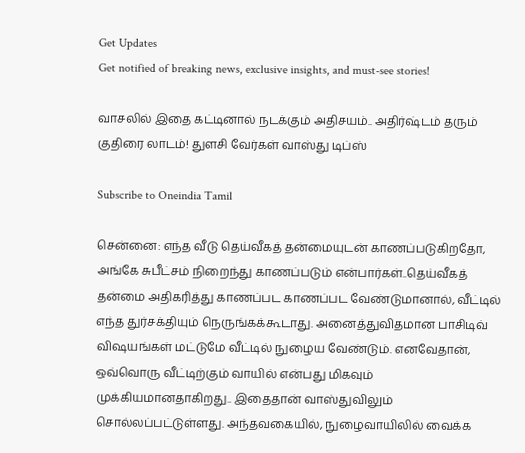Get Updates
Get notified of breaking news, exclusive insights, and must-see stories!

வாசலில் இதை கட்டினால் நடக்கும் அதிசயம்.. அதிர்ஷ்டம் தரும் குதிரை லாடம்! துளசி வேர்கள் வாஸ்து டிப்ஸ்

Subscribe to Oneindia Tamil

சென்னை: எந்த வீடு தெய்வீகத் தன்மையுடன் காணப்படுகிறதோ, அங்கே சுபீட்சம் நிறைந்து காணப்படும் என்பார்கள்..தெய்வீகத் தன்மை அதிகரித்து காணப்பட காணப்பட வேண்டுமானால், வீட்டில் எந்த துர்சக்தியும் நெருங்கக்கூடாது. அனைத்துவிதமான பாசிடிவ் விஷயங்கள் மட்டுமே வீட்டில் நுழைய வேண்டும். எனவேதான், ஒவ்வொரு வீட்டிற்கும் வாயில் என்பது மிகவும் முக்கியமானதாகிறது.. இதைதான் வாஸ்துவிலும் சொல்லப்பட்டுள்ளது. அந்தவகையில், நுழைவாயிலில் வைக்க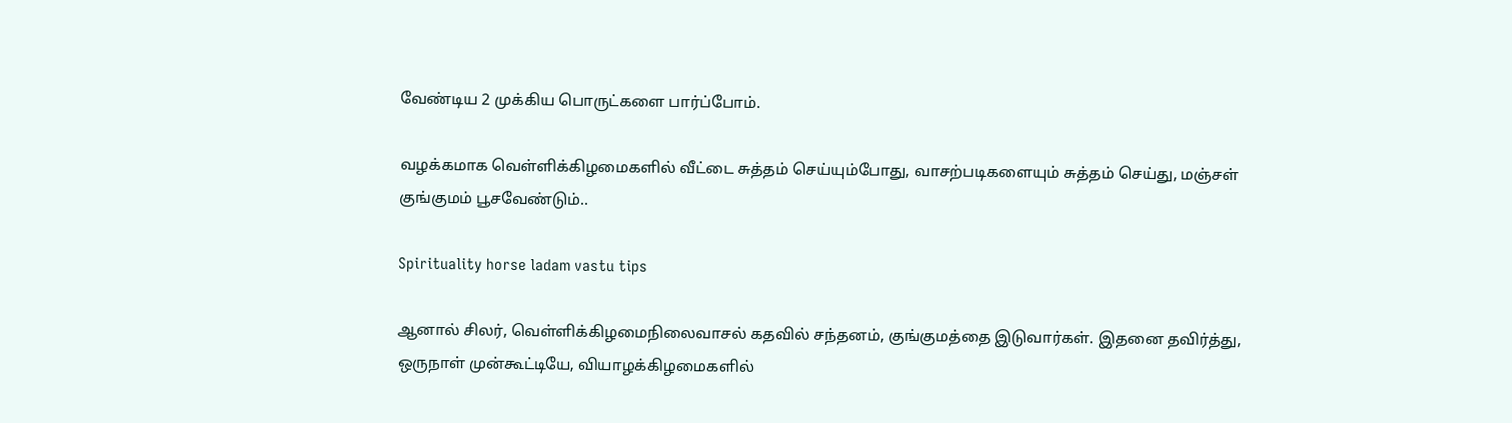வேண்டிய 2 முக்கிய பொருட்களை பார்ப்போம்.

வழக்கமாக வெள்ளிக்கிழமைகளில் வீட்டை சுத்தம் செய்யும்போது, வாசற்படிகளையும் சுத்தம் செய்து, மஞ்சள் குங்குமம் பூசவேண்டும்..

Spirituality horse ladam vastu tips

ஆனால் சிலர், வெள்ளிக்கிழமைநிலைவாசல் கதவில் சந்தனம், குங்குமத்தை இடுவார்கள். இதனை தவிர்த்து, ஒருநாள் முன்கூட்டியே, வியாழக்கிழமைகளில்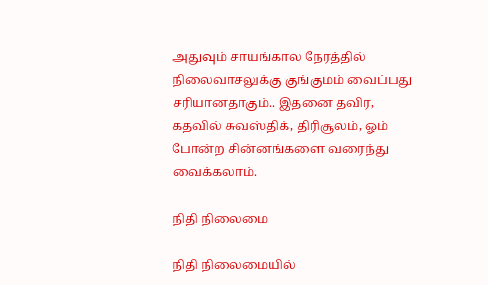அதுவும் சாயங்கால நேரத்தில் நிலைவாசலுக்கு குங்குமம் வைப்பது சரியானதாகும்.. இதனை தவிர, கதவில் சுவஸ்திக், திரிசூலம், ஓம் போன்ற சின்னங்களை வரைந்து வைக்கலாம்.

நிதி நிலைமை

நிதி நிலைமையில்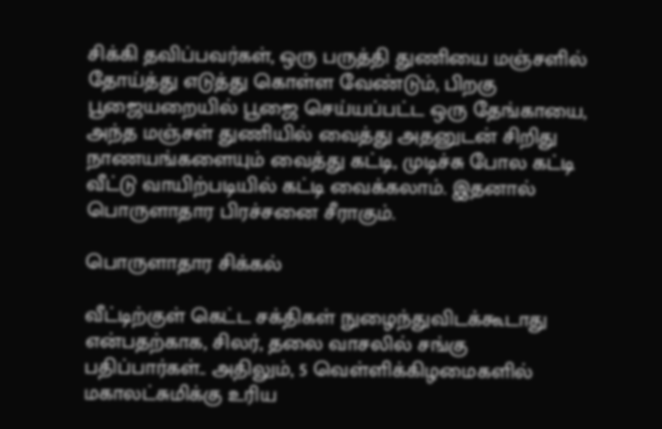சிக்கி தவிப்பவர்கள், ஒரு பருத்தி துணியை மஞ்சளில் தோய்த்து எடுத்து கொள்ள வேண்டும், பிறகு பூஜையறையில் பூஜை செய்யப்பட்ட ஒரு தேங்காயை, அந்த மஞ்சள் துணியில் வைத்து அதனுடன் சிறிது நாணயங்களையும் வைத்து கட்டி, முடிச்சு போல கட்டி வீட்டு வாயிற்படியில் கட்டி வைக்கலாம். இதனால் பொருளாதார பிரச்சனை சீராகும்.

பொருளாதார சிக்கல்

வீட்டிற்குள் கெட்ட சக்திகள் நுழைந்துவிடக்கூடாது என்பதற்காக, சிலர், தலை வாசலில் சங்கு பதிப்பார்கள்.. அதிலும், 5 வெள்ளிக்கிழமைகளில் மகாலட்சுமிக்கு உரிய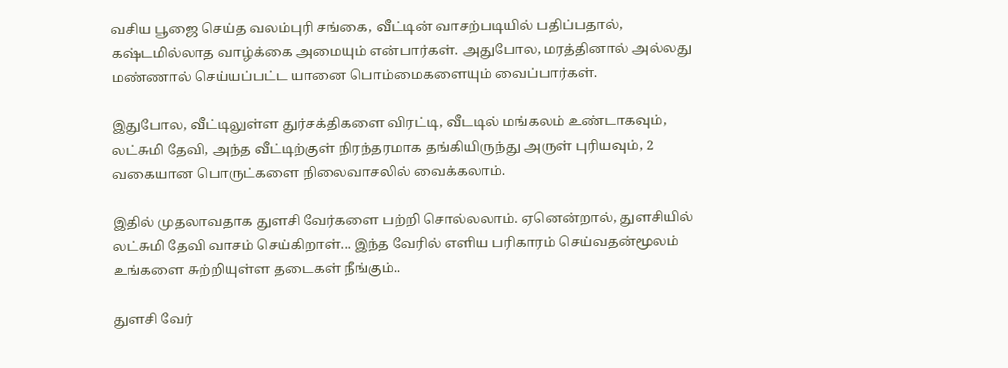வசிய பூஜை செய்த வலம்புரி சங்கை, வீட்டின் வாசற்படியில் பதிப்பதால், கஷ்டமில்லாத வாழ்க்கை அமையும் என்பார்கள். அதுபோல, மரத்தினால் அல்லது மண்ணால் செய்யப்பட்ட யானை பொம்மைகளையும் வைப்பார்கள்.

இதுபோல, வீட்டிலுள்ள துர்சக்திகளை விரட்டி, வீடடில் மங்கலம் உண்டாகவும், லட்சுமி தேவி, அந்த வீட்டிற்குள் நிரந்தரமாக தங்கியிருந்து அருள் புரியவும், 2 வகையான பொருட்களை நிலைவாசலில் வைக்கலாம்.

இதில் முதலாவதாக துளசி வேர்களை பற்றி சொல்லலாம். ஏனென்றால், துளசியில் லட்சுமி தேவி வாசம் செய்கிறாள்... இந்த வேரில் எளிய பரிகாரம் செய்வதன்மூலம் உங்களை சுற்றியுள்ள தடைகள் நீங்கும்..

துளசி வேர்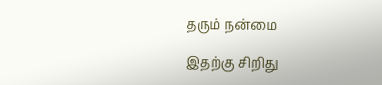தரும் நன்மை

இதற்கு சிறிது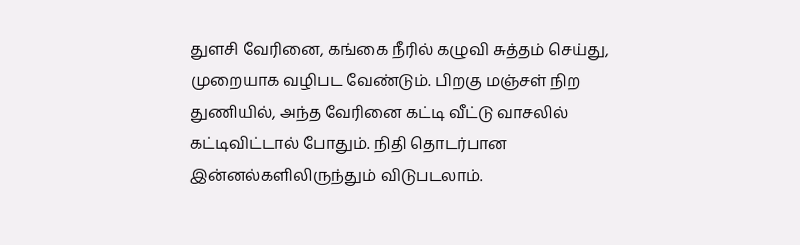துளசி வேரினை, கங்கை நீரில் கழுவி சுத்தம் செய்து, முறையாக வழிபட வேண்டும். பிறகு மஞ்சள் நிற துணியில், அந்த வேரினை கட்டி வீட்டு வாசலில் கட்டிவிட்டால் போதும். நிதி தொடர்பான இன்னல்களிலிருந்தும் விடுபடலாம்.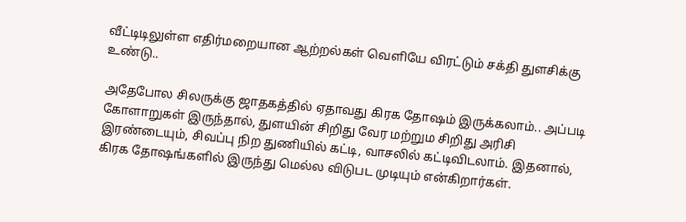வீட்டிடிலுள்ள எதிர்மறையான ஆற்றல்கள் வெளியே விரட்டும் சக்தி துளசிக்கு உண்டு..

அதேபோல சிலருக்கு ஜாதகத்தில் ஏதாவது கிரக தோஷம் இருக்கலாம்.. அப்படி கோளாறுகள் இருந்தால், துளயின் சிறிது வேர மற்றும சிறிது அரிசி இரண்டையும், சிவப்பு நிற துணியில் கட்டி, வாசலில் கட்டிவிடலாம். இதனால், கிரக தோஷங்களில் இருந்து மெல்ல விடுபட முடியும் என்கிறார்கள்.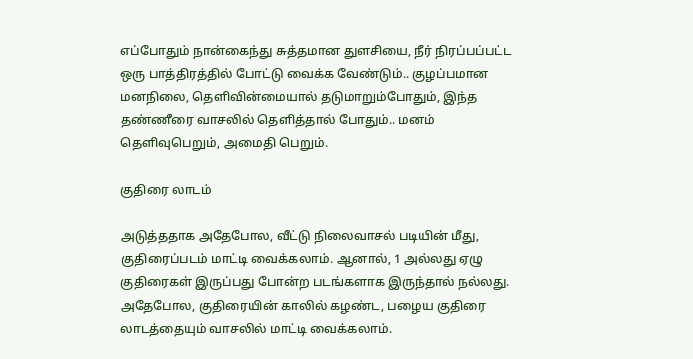எப்போதும் நான்கைந்து சுத்தமான துளசியை, நீர் நிரப்பப்பட்ட ஒரு பாத்திரத்தில் போட்டு வைக்க வேண்டும்.. குழப்பமான மனநிலை, தெளிவின்மையால் தடுமாறும்போதும், இந்த தண்ணீரை வாசலில் தெளித்தால் போதும்.. மனம் தெளிவுபெறும், அமைதி பெறும்.

குதிரை லாடம்

அடுத்ததாக அதேபோல, வீட்டு நிலைவாசல் படியின் மீது, குதிரைப்படம் மாட்டி வைக்கலாம். ஆனால், 1 அல்லது ஏழு குதிரைகள் இருப்பது போன்ற படங்களாக இருந்தால் நல்லது. அதேபோல, குதிரையின் காலில் கழண்ட, பழைய குதிரை லாடத்தையும் வாசலில் மாட்டி வைக்கலாம்.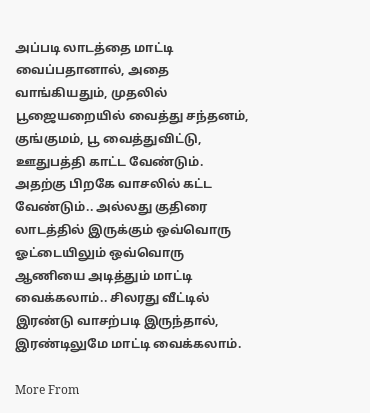அப்படி லாடத்தை மாட்டி வைப்பதானால், அதை வாங்கியதும், முதலில் பூஜையறையில் வைத்து சந்தனம், குங்குமம், பூ வைத்துவிட்டு, ஊதுபத்தி காட்ட வேண்டும். அதற்கு பிறகே வாசலில் கட்ட வேண்டும்.. அல்லது குதிரை லாடத்தில் இருக்கும் ஒவ்வொரு ஓட்டையிலும் ஒவ்வொரு ஆணியை அடித்தும் மாட்டி வைக்கலாம்.. சிலரது வீட்டில் இரண்டு வாசற்படி இருந்தால், இரண்டிலுமே மாட்டி வைக்கலாம்.

More From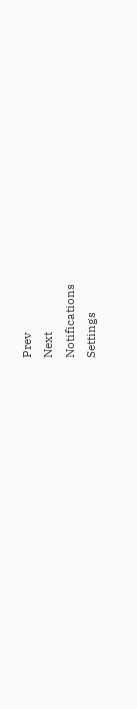Prev
Next
Notifications
Settings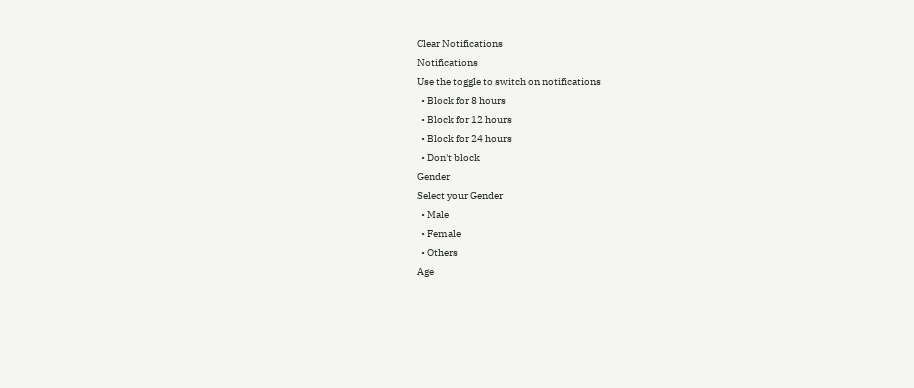Clear Notifications
Notifications
Use the toggle to switch on notifications
  • Block for 8 hours
  • Block for 12 hours
  • Block for 24 hours
  • Don't block
Gender
Select your Gender
  • Male
  • Female
  • Others
Age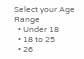Select your Age Range
  • Under 18
  • 18 to 25
  • 26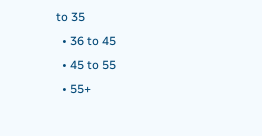to 35
  • 36 to 45
  • 45 to 55
  • 55+